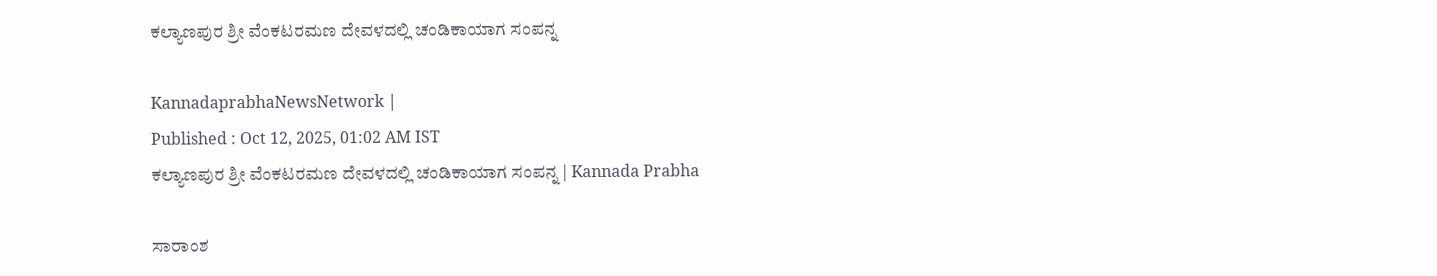ಕಲ್ಯಾಣಪುರ ಶ್ರೀ ವೆಂಕಟರಮಣ ದೇವಳದಲ್ಲಿ ಚಂಡಿಕಾಯಾಗ ಸಂಪನ್ನ

KannadaprabhaNewsNetwork |
Published : Oct 12, 2025, 01:02 AM IST
ಕಲ್ಯಾಣಪುರ ಶ್ರೀ ವೆಂಕಟರಮಣ ದೇವಳದಲ್ಲಿ ಚಂಡಿಕಾಯಾಗ ಸಂಪನ್ನ | Kannada Prabha

ಸಾರಾಂಶ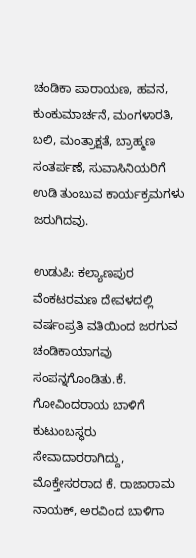ಚಂಡಿಕಾ ಪಾರಾಯಣ, ಹವನ, ಕುಂಕುಮಾರ್ಚನೆ, ಮಂಗಳಾರತಿ, ಬಲಿ, ಮಂತ್ರಾಕ್ಷತೆ, ಬ್ರಾಹ್ಮಣ ಸಂತರ್ಪಣೆ, ಸುವಾಸಿನಿಯರಿಗೆ ಉಡಿ ತುಂಬುವ ಕಾರ್ಯಕ್ರಮಗಳು ಜರುಗಿದವು.

ಉಡುಪಿ: ಕಲ್ಯಾಣಪುರ ವೆಂಕಟರಮಣ ದೇವಳದಲ್ಲಿ ವರ್ಷಂಪ್ರತಿ ವತಿಯಿಂದ ಜರಗುವ ಚಂಡಿಕಾಯಾಗವು ಸಂಪನ್ನಗೊಂಡಿತು.ಕೆ. ಗೋವಿಂದರಾಯ ಬಾಳಿಗೆ ಕುಟುಂಬಸ್ಥರು ಸೇವಾದಾರರಾಗಿದ್ದು, ಮೊಕ್ತೇಸರರಾದ ಕೆ. ರಾಜಾರಾಮ ನಾಯಕ್, ಅರವಿಂದ ಬಾಳಿಗಾ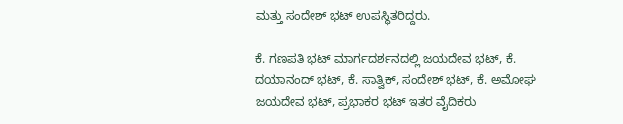ಮತ್ತು ಸಂದೇಶ್ ಭಟ್ ಉಪಸ್ಥಿತರಿದ್ದರು.

ಕೆ. ಗಣಪತಿ ಭಟ್ ಮಾರ್ಗದರ್ಶನದಲ್ಲಿ ಜಯದೇವ ಭಟ್, ಕೆ. ದಯಾನಂದ್ ಭಟ್, ಕೆ. ಸಾತ್ವಿಕ್, ಸಂದೇಶ್ ಭಟ್, ಕೆ. ಅಮೋಘ ಜಯದೇವ ಭಟ್, ಪ್ರಭಾಕರ ಭಟ್ ಇತರ ವೈದಿಕರು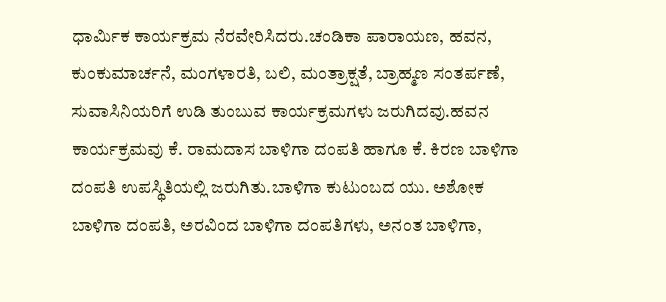ಧಾರ್ಮಿಕ ಕಾರ್ಯಕ್ರಮ ನೆರವೇರಿಸಿದರು.ಚಂಡಿಕಾ ಪಾರಾಯಣ, ಹವನ, ಕುಂಕುಮಾರ್ಚನೆ, ಮಂಗಳಾರತಿ, ಬಲಿ, ಮಂತ್ರಾಕ್ಷತೆ, ಬ್ರಾಹ್ಮಣ ಸಂತರ್ಪಣೆ, ಸುವಾಸಿನಿಯರಿಗೆ ಉಡಿ ತುಂಬುವ ಕಾರ್ಯಕ್ರಮಗಳು ಜರುಗಿದವು.ಹವನ ಕಾರ್ಯಕ್ರಮವು ಕೆ. ರಾಮದಾಸ ಬಾಳಿಗಾ ದಂಪತಿ ಹಾಗೂ ಕೆ. ಕಿರಣ ಬಾಳಿಗಾ ದಂಪತಿ ಉಪಸ್ಥಿತಿಯಲ್ಲಿ ಜರುಗಿತು.ಬಾಳಿಗಾ ಕುಟುಂಬದ ಯು. ಅಶೋಕ ಬಾಳಿಗಾ ದಂಪತಿ, ಅರವಿಂದ ಬಾಳಿಗಾ ದಂಪತಿಗಳು, ಅನಂತ ಬಾಳಿಗಾ,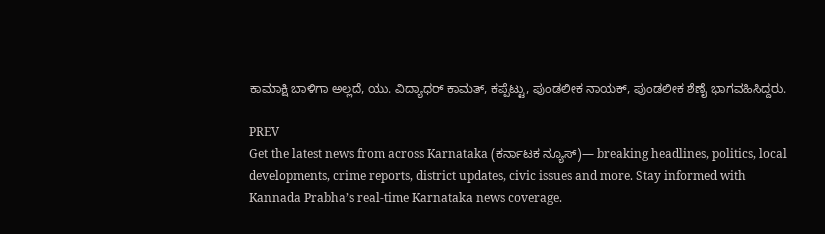ಕಾಮಾಕ್ಷಿ ಬಾಳಿಗಾ ಅಲ್ಲದೆ, ಯು. ವಿದ್ಯಾಧರ್ ಕಾಮತ್, ಕಪ್ಪೆಟ್ಟು, ಪುಂಡಲೀಕ ನಾಯಕ್, ಪುಂಡಲೀಕ ಶೆಣೈ ಭಾಗವಹಿಸಿದ್ದರು.

PREV
Get the latest news from across Karnataka (ಕರ್ನಾಟಕ ನ್ಯೂಸ್)— breaking headlines, politics, local developments, crime reports, district updates, civic issues and more. Stay informed with Kannada Prabha’s real‑time Karnataka news coverage.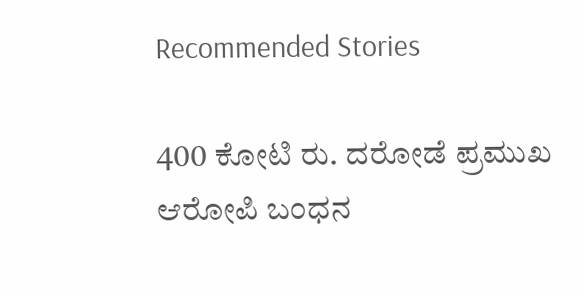Recommended Stories

400 ಕೋಟಿ ರು. ದರೋಡೆ ಪ್ರಮುಖ ಆರೋಪಿ ಬಂಧನ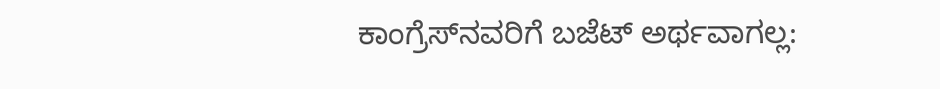ಕಾಂಗ್ರೆಸ್‌ನವರಿಗೆ ಬಜೆಟ್ ಅರ್ಥವಾಗಲ್ಲ: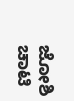ಜೋಶಿ ಚಾಟಿ